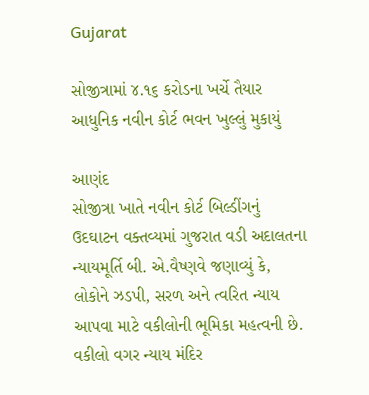Gujarat

સોજીત્રામાં ૪.૧૬ કરોડના ખર્ચે તૈયાર આધુનિક નવીન કોર્ટ ભવન ખુલ્લું મુકાયું

આણંદ
સોજીત્રા ખાતે નવીન કોર્ટ બિલ્ડીંગનું ઉદઘાટન વક્તવ્યમાં ગુજરાત વડી અદાલતના ન્યાયમૂર્તિ બી. એ.વૈષ્ણવે જણાવ્યું કે, લોકોને ઝડપી, સરળ અને ત્વરિત ન્યાય આપવા માટે વકીલોની ભૂમિકા મહત્વની છે. વકીલો વગર ન્યાય મંદિર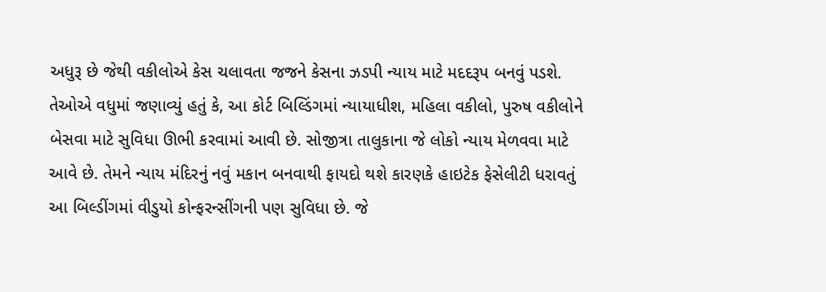અધુરૂ છે જેથી વકીલોએ કેસ ચલાવતા જજને કેસના ઝડપી ન્યાય માટે મદદરૂપ બનવું પડશે. તેઓએ વધુમાં જણાવ્યું હતું કે, આ કોર્ટ બિલ્ડિંગમાં ન્યાયાધીશ, મહિલા વકીલો, પુરુષ વકીલોને બેસવા માટે સુવિધા ઊભી કરવામાં આવી છે. સોજીત્રા તાલુકાના જે લોકો ન્યાય મેળવવા માટે આવે છે. તેમને ન્યાય મંદિરનું નવું મકાન બનવાથી ફાયદો થશે કારણકે હાઇટેક ફેસેલીટી ધરાવતું આ બિલ્ડીંગમાં વીડુયો કોન્ફરન્સીંગની પણ સુવિધા છે. જે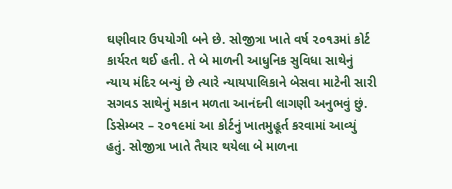ઘણીવાર ઉપયોગી બને છે. સોજીત્રા ખાતે વર્ષ ૨૦૧૩માં કોર્ટ કાર્યરત થઈ હતી. તે બે માળની આધુનિક સુવિધા સાથેનું ન્યાય મંદિર બન્યું છે ત્યારે ન્યાયપાલિકાને બેસવા માટેની સારી સગવડ સાથેનું મકાન મળતા આનંદની લાગણી અનુભવું છું. ડિસેમ્બર – ૨૦૧૯માં આ કોર્ટનું ખાતમુહૂર્ત કરવામાં આવ્યું હતું. સોજીત્રા ખાતે તૈયાર થયેલા બે માળના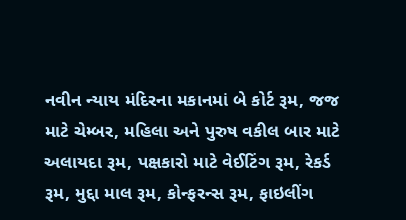નવીન ન્યાય મંદિરના મકાનમાં બે કોર્ટ રૂમ, જજ માટે ચેમ્બર, મહિલા અને પુરુષ વકીલ બાર માટે અલાયદા રૂમ, પક્ષકારો માટે વેઈટિંગ રૂમ, રેકર્ડ રૂમ, મુદ્દા માલ રૂમ, કોન્ફરન્સ રૂમ, ફાઇલીંગ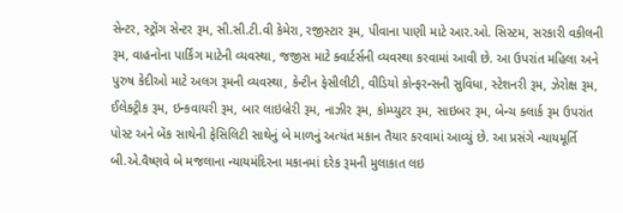સેન્ટર, સ્ટ્રોંગ સેન્ટર રૂમ, સી.સી.ટી.વી કેમેરા, રજીસ્ટાર રૂમ, પીવાના પાણી માટે આર.ઓ. સિસ્ટમ, સરકારી વકીલની રૂમ, વાહનોના પાર્કિંગ માટેની વ્યવસ્થા, જજીસ માટે ક્વાર્ટર્સની વ્યવસ્થા કરવામાં આવી છે. આ ઉપરાંત મહિલા અને પુરુષ કેદીઓ માટે અલગ રૂમની વ્યવસ્થા, કેન્ટીન ફેસીલીટી, વીડિયો કોન્ફરન્સની સુવિધા, સ્ટેશનરી રૂમ, ઝેરોક્ષ રૂમ, ઈલેક્ટ્રીક રૂમ, ઇન્કવાયરી રૂમ, બાર લાઇબ્રેરી રૂમ, નાઝીર રૂમ, કોમ્પ્યુટર રૂમ, સાઇબર રૂમ, બેન્ચ ક્લાર્ક રૂમ ઉપરાંત પોસ્ટ અને બેંક સાથેની ફેસિલિટી સાથેનું બે માળનું અત્યંત મકાન તૈયાર કરવામાં આવ્યું છે. આ પ્રસંગે ન્યાયમૂર્તિ બી.એ.વૈષ્ણવે બે મજલાના ન્યાયમંદિરના મકાનમાં દરેક રૂમની મુલાકાત લઇ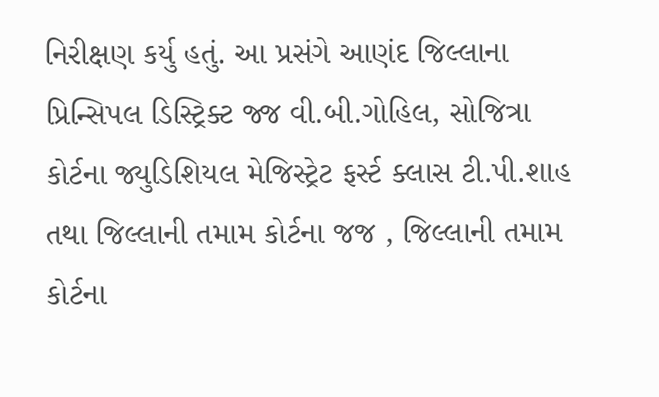નિરીક્ષણ કર્યુ હતું. આ પ્રસંગે આણંદ જિલ્લાના પ્રિન્સિપલ ડિસ્ટ્રિક્ટ જ્જ વી.બી.ગોહિલ, સોજિત્રા કોર્ટના જ્યુડિશિયલ મેજિસ્ટ્રેટ ફર્સ્ટ ક્લાસ ટી.પી.શાહ તથા જિલ્લાની તમામ કોર્ટના જજ , જિલ્લાની તમામ કોર્ટના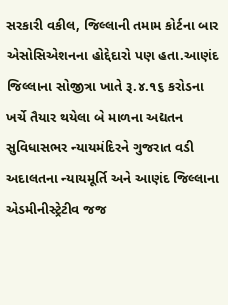સરકારી વકીલ, જિલ્લાની તમામ કોર્ટના બાર એસોસિએશનના હોદ્દેદારો પણ હતા.આણંદ જિલ્લાના સોજીત્રા ખાતે રૂ.૪.૧૬ કરોડના ખર્ચે તૈયાર થયેલા બે માળના અદ્યતન સુવિધાસભર ન્યાયમંદિરને ગુજરાત વડી અદાલતના ન્યાયમૂર્તિ અને આણંદ જિલ્લાના એડમીનીસ્ટ્રેટીવ જજ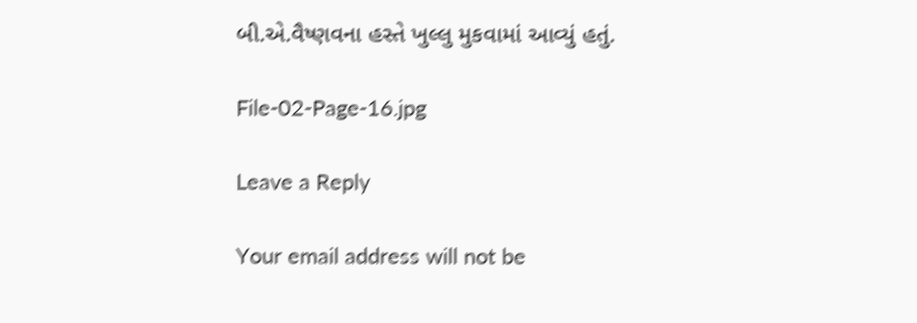બી.એ.વૈષ્ણવના હસ્તે ખુલ્લુ મુકવામાં આવ્યું હતું.

File-02-Page-16.jpg

Leave a Reply

Your email address will not be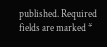published. Required fields are marked *